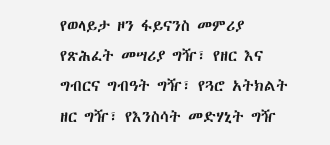የወላይታ ዞን ፋይናንስ መምሪያ የጽሕፈት መሣሪያ ግዥ፣ የዘር እና ግብርና ግብዓት ግዥ፣ የጓሮ አትክልት ዘር ግዥ፣ የእንስሳት መድሃኒት ግዥ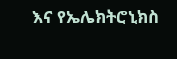እና የኤሌክትሮኒክስ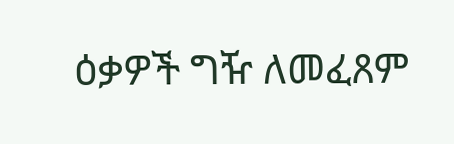ዕቃዎች ግዥ ለመፈጸም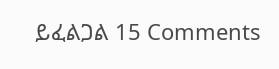ይፈልጋል 15 Comments